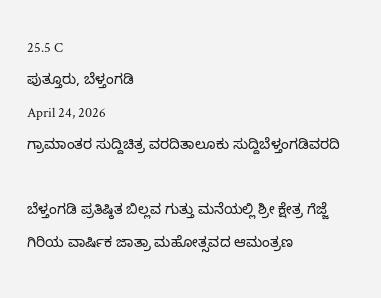25.5 C
ಪುತ್ತೂರು, ಬೆಳ್ತಂಗಡಿ
April 24, 2026
ಗ್ರಾಮಾಂತರ ಸುದ್ದಿಚಿತ್ರ ವರದಿತಾಲೂಕು ಸುದ್ದಿಬೆಳ್ತಂಗಡಿವರದಿ

ಬೆಳ್ತಂಗಡಿ ಪ್ರತಿಷ್ಠಿತ ಬಿಲ್ಲವ ಗುತ್ತು ಮನೆಯಲ್ಲಿ ಶ್ರೀ ಕ್ಷೇತ್ರ ಗೆಜ್ಜೆ ಗಿರಿಯ ವಾರ್ಷಿಕ ಜಾತ್ರಾ ಮಹೋತ್ಸವದ ಆಮಂತ್ರಣ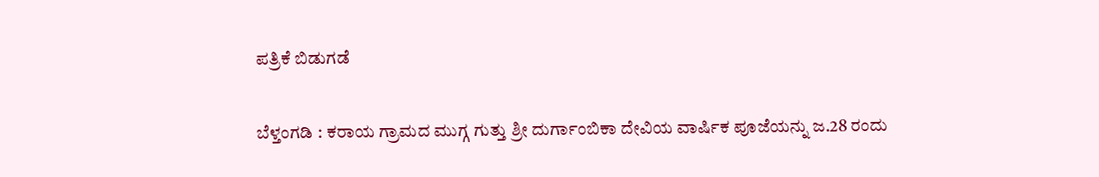ಪತ್ರಿಕೆ ಬಿಡುಗಡೆ

ಬೆಳ್ತಂಗಡಿ : ಕರಾಯ ಗ್ರಾಮದ ಮುಗ್ಗ ಗುತ್ತು ಶ್ರೀ ದುರ್ಗಾಂಬಿಕಾ ದೇವಿಯ ವಾರ್ಷಿಕ ಪೂಜೆಯನ್ನು ಜ.28 ರಂದು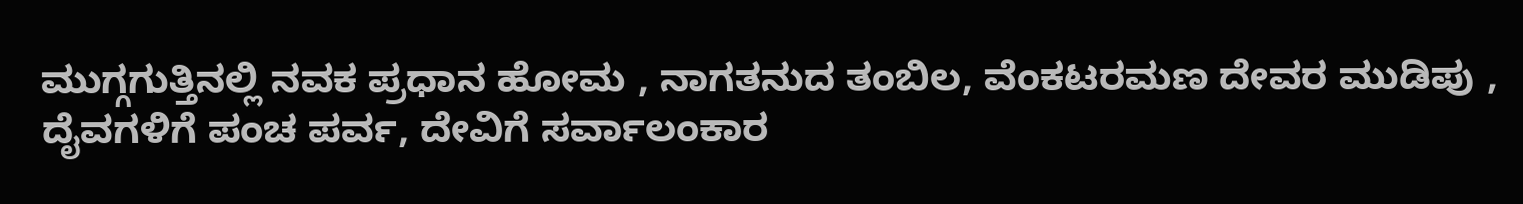ಮುಗ್ಗಗುತ್ತಿನಲ್ಲಿ ನವಕ ಪ್ರಧಾನ ಹೋಮ , ನಾಗತನುದ ತಂಬಿಲ, ವೆಂಕಟರಮಣ ದೇವರ ಮುಡಿಪು , ದೈವಗಳಿಗೆ ಪಂಚ ಪರ್ವ, ದೇವಿಗೆ ಸರ್ವಾಲಂಕಾರ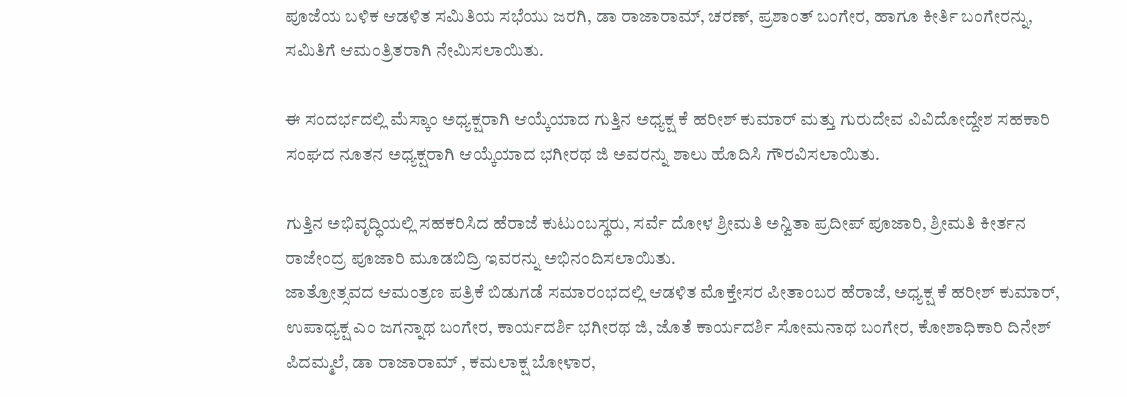ಪೂಜೆಯ ಬಳಿಕ ಆಡಳಿತ ಸಮಿತಿಯ ಸಭೆಯು ಜರಗಿ, ಡಾ ರಾಜಾರಾಮ್, ಚರಣ್, ಪ್ರಶಾಂತ್ ಬಂಗೇರ, ಹಾಗೂ ಕೀರ್ತಿ ಬಂಗೇರನ್ನು, ಸಮಿತಿಗೆ ಆಮಂತ್ರಿತರಾಗಿ ನೇಮಿಸಲಾಯಿತು.

ಈ ಸಂದರ್ಭದಲ್ಲಿ ಮೆಸ್ಕಾಂ ಅಧ್ಯಕ್ಷರಾಗಿ ಆಯ್ಕೆಯಾದ ಗುತ್ತಿನ ಅಧ್ಯಕ್ಷ ಕೆ ಹರೀಶ್ ಕುಮಾರ್ ಮತ್ತು ಗುರುದೇವ ವಿವಿದೋದ್ದೇಶ ಸಹಕಾರಿ ಸಂಘದ ನೂತನ ಅಧ್ಯಕ್ಷರಾಗಿ ಆಯ್ಕೆಯಾದ ಭಗೀರಥ ಜಿ ಅವರನ್ನು ಶಾಲು ಹೊದಿಸಿ ಗೌರವಿಸಲಾಯಿತು.

ಗುತ್ತಿನ ಅಭಿವೃದ್ಧಿಯಲ್ಲಿ ಸಹಕರಿಸಿದ ಹೆರಾಜೆ ಕುಟುಂಬಸ್ಥರು, ಸರ್ವೆ ದೋಳ ಶ್ರೀಮತಿ ಅನ್ವಿತಾ ಪ್ರದೀಪ್ ಪೂಜಾರಿ, ಶ್ರೀಮತಿ ಕೀರ್ತನ ರಾಜೇಂದ್ರ ಪೂಜಾರಿ ಮೂಡಬಿದ್ರಿ ಇವರನ್ನು ಅಭಿನಂದಿಸಲಾಯಿತು.
ಜಾತ್ರೋತ್ಸವದ ಆಮಂತ್ರಣ ಪತ್ರಿಕೆ ಬಿಡುಗಡೆ ಸಮಾರಂಭದಲ್ಲಿ ಆಡಳಿತ ಮೊಕ್ತೇಸರ ಪೀತಾಂಬರ ಹೆರಾಜೆ, ಅಧ್ಯಕ್ಷ ಕೆ ಹರೀಶ್ ಕುಮಾರ್, ಉಪಾಧ್ಯಕ್ಷ ಎಂ ಜಗನ್ನಾಥ ಬಂಗೇರ, ಕಾರ್ಯದರ್ಶಿ ಭಗೀರಥ ಜಿ, ಜೊತೆ ಕಾರ್ಯದರ್ಶಿ ಸೋಮನಾಥ ಬಂಗೇರ, ಕೋಶಾಧಿಕಾರಿ ದಿನೇಶ್ ಪಿದಮ್ಮಲೆ, ಡಾ ರಾಜಾರಾಮ್ , ಕಮಲಾಕ್ಷ ಬೋಳಾರ,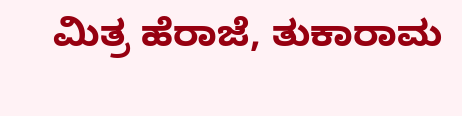ಮಿತ್ರ ಹೆರಾಜೆ, ತುಕಾರಾಮ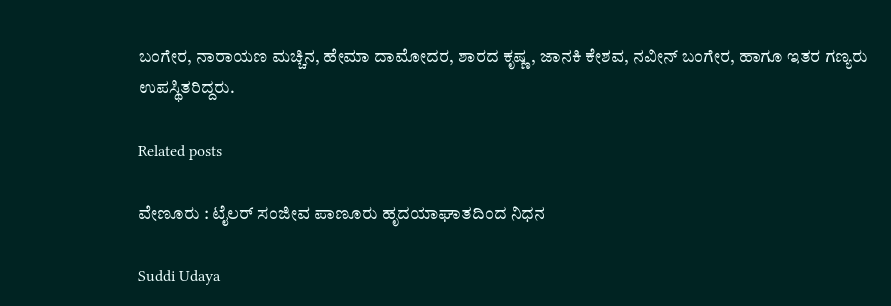ಬಂಗೇರ, ನಾರಾಯಣ ಮಚ್ಚಿನ, ಹೇಮಾ ದಾಮೋದರ, ಶಾರದ ಕೃಷ್ಣ, ಜಾನಕಿ ಕೇಶವ, ನವೀನ್ ಬಂಗೇರ, ಹಾಗೂ ಇತರ ಗಣ್ಯರು ಉಪಸ್ಥಿತರಿದ್ದರು.

Related posts

ವೇಣೂರು : ಟೈಲರ್ ಸಂಜೀವ ಪಾಣೂರು ಹೃದಯಾಘಾತದಿಂದ ನಿಧನ

Suddi Udaya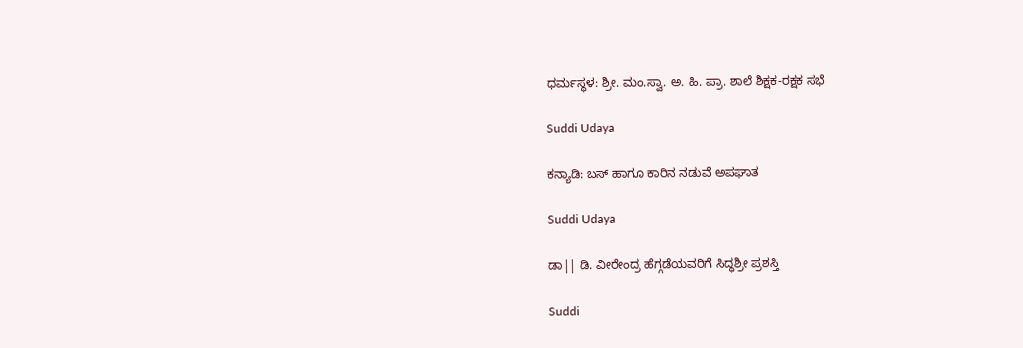ಧರ್ಮಸ್ಥಳ: ಶ್ರೀ. ಮಂ.ಸ್ವಾ. ಅ. ಹಿ. ಪ್ರಾ. ಶಾಲೆ ಶಿಕ್ಷಕ-ರಕ್ಷಕ ಸಭೆ

Suddi Udaya

ಕನ್ಯಾಡಿ: ಬಸ್ ಹಾಗೂ ಕಾರಿನ ನಡುವೆ ಅಪಘಾತ

Suddi Udaya

ಡಾ|| ಡಿ. ವೀರೇಂದ್ರ ಹೆಗ್ಗಡೆಯವರಿಗೆ ಸಿದ್ಧಶ್ರೀ ಪ್ರಶಸ್ತಿ

Suddi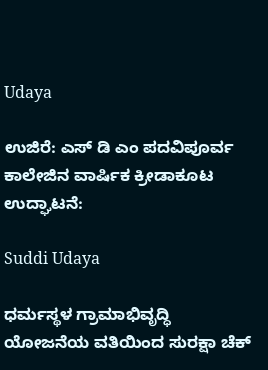Udaya

ಉಜಿರೆ: ಎಸ್ ಡಿ ಎಂ ಪದವಿಪೂರ್ವ ಕಾಲೇಜಿನ ವಾರ್ಷಿಕ ಕ್ರೀಡಾಕೂಟ ಉದ್ಘಾಟನೆ:

Suddi Udaya

ಧರ್ಮಸ್ಥಳ ಗ್ರಾಮಾಭಿವೃದ್ಧಿ ಯೋಜನೆಯ ವತಿಯಿಂದ ಸುರಕ್ಷಾ ಚೆಕ್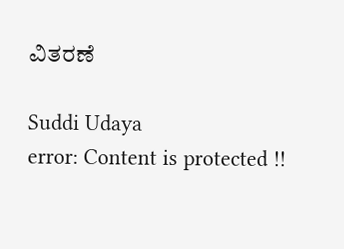ವಿತರಣೆ

Suddi Udaya
error: Content is protected !!